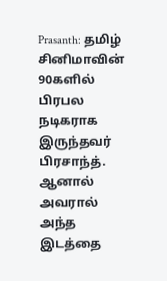Prasanth: தமிழ் சினிமாவின் 90களில் பிரபல நடிகராக இருந்தவர் பிரசாந்த். ஆனால் அவரால் அந்த இடத்தை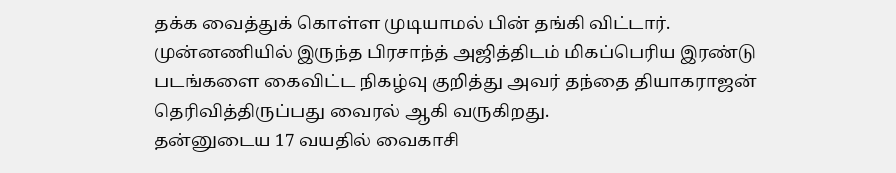தக்க வைத்துக் கொள்ள முடியாமல் பின் தங்கி விட்டார். முன்னணியில் இருந்த பிரசாந்த் அஜித்திடம் மிகப்பெரிய இரண்டு படங்களை கைவிட்ட நிகழ்வு குறித்து அவர் தந்தை தியாகராஜன் தெரிவித்திருப்பது வைரல் ஆகி வருகிறது.
தன்னுடைய 17 வயதில் வைகாசி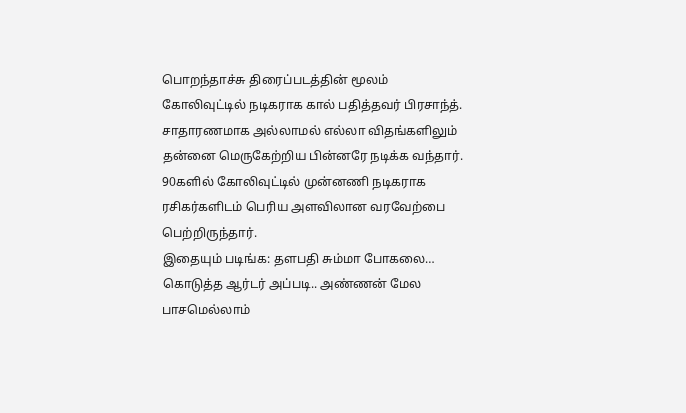பொறந்தாச்சு திரைப்படத்தின் மூலம் கோலிவுட்டில் நடிகராக கால் பதித்தவர் பிரசாந்த். சாதாரணமாக அல்லாமல் எல்லா விதங்களிலும் தன்னை மெருகேற்றிய பின்னரே நடிக்க வந்தார். 90களில் கோலிவுட்டில் முன்னணி நடிகராக ரசிகர்களிடம் பெரிய அளவிலான வரவேற்பை பெற்றிருந்தார்.
இதையும் படிங்க: தளபதி சும்மா போகலை… கொடுத்த ஆர்டர் அப்படி.. அண்ணன் மேல பாசமெல்லாம்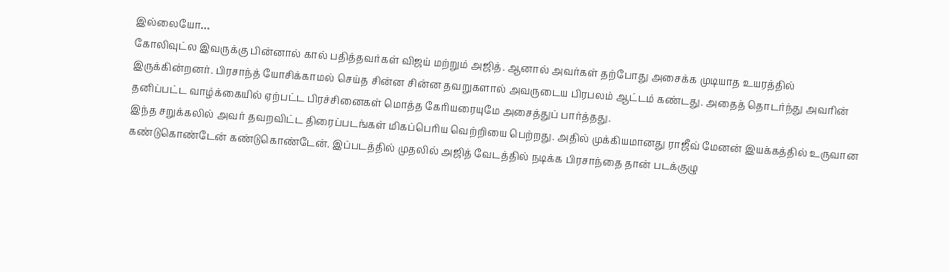இல்லையோ…
கோலிவுட்ல இவருக்கு பின்னால் கால் பதித்தவர்கள் விஜய் மற்றும் அஜித். ஆனால் அவர்கள் தற்போது அசைக்க முடியாத உயரத்தில் இருக்கின்றனர். பிரசாந்த் யோசிக்காமல் செய்த சின்ன சின்ன தவறுகளால் அவருடைய பிரபலம் ஆட்டம் கண்டது. அதைத் தொடர்ந்து அவரின் தனிப்பட்ட வாழ்க்கையில் ஏற்பட்ட பிரச்சினைகள் மொத்த கேரியரையுமே அசைத்துப் பார்த்தது.
இந்த சறுக்கலில் அவர் தவறவிட்ட திரைப்படங்கள் மிகப்பெரிய வெற்றியை பெற்றது. அதில் முக்கியமானது ராஜீவ் மேனன் இயக்கத்தில் உருவான கண்டுகொண்டேன் கண்டுகொண்டேன். இப்படத்தில் முதலில் அஜித் வேடத்தில் நடிக்க பிரசாந்தை தான் படக்குழு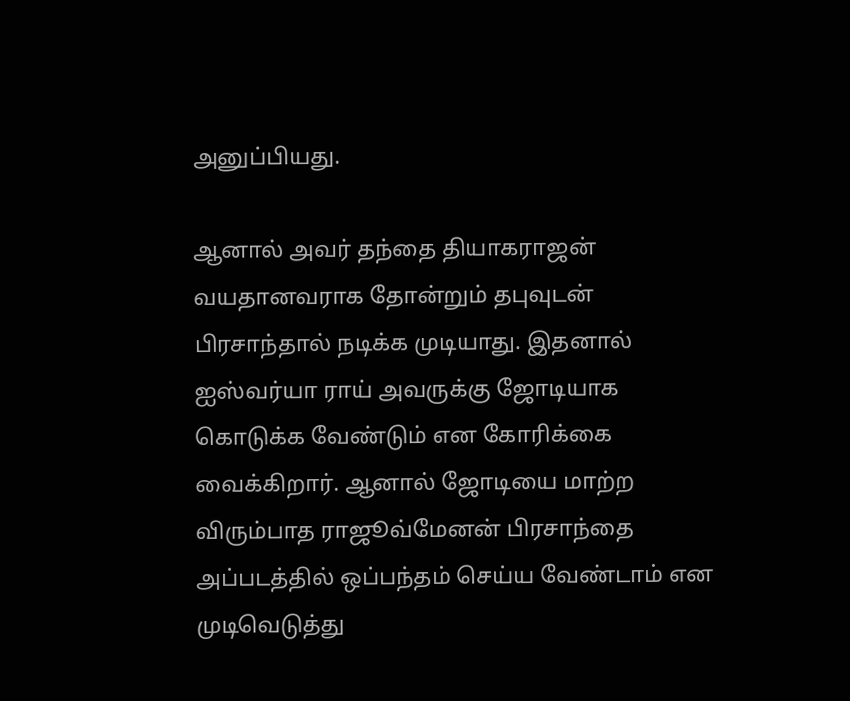அனுப்பியது.

ஆனால் அவர் தந்தை தியாகராஜன் வயதானவராக தோன்றும் தபுவுடன் பிரசாந்தால் நடிக்க முடியாது. இதனால் ஐஸ்வர்யா ராய் அவருக்கு ஜோடியாக கொடுக்க வேண்டும் என கோரிக்கை வைக்கிறார். ஆனால் ஜோடியை மாற்ற விரும்பாத ராஜூவ்மேனன் பிரசாந்தை அப்படத்தில் ஒப்பந்தம் செய்ய வேண்டாம் என முடிவெடுத்து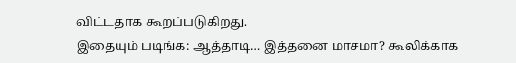விட்டதாக கூறப்படுகிறது.
இதையும் படிங்க: ஆத்தாடி… இத்தனை மாசமா? கூலிக்காக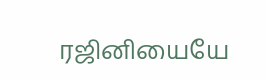ரஜினியையே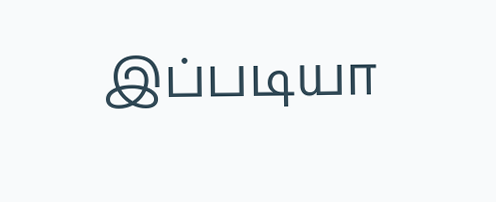இப்படியா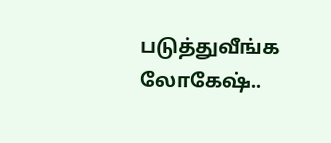படுத்துவீங்க லோகேஷ்..